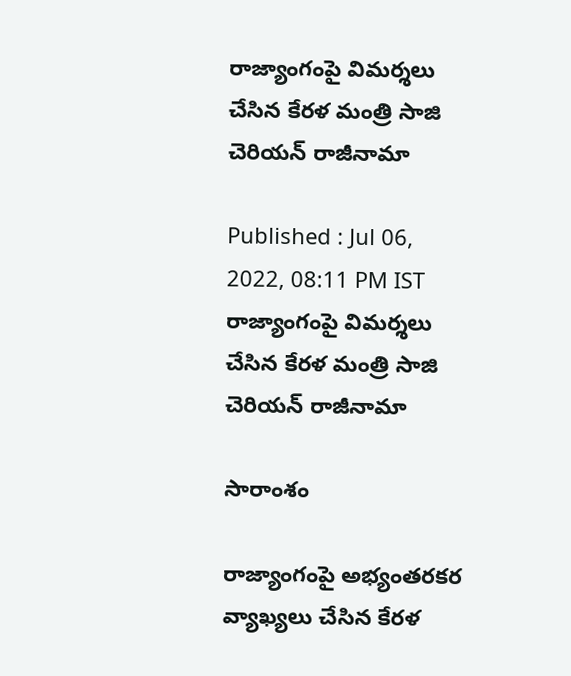రాజ్యాంగంపై విమర్శలు చేసిన కేరళ మంత్రి సాజి చెరియన్ రాజీనామా

Published : Jul 06, 2022, 08:11 PM IST
రాజ్యాంగంపై విమర్శలు చేసిన కేరళ మంత్రి సాజి చెరియన్ రాజీనామా

సారాంశం

రాజ్యాంగంపై అభ్యంతరకర వ్యాఖ్యలు చేసిన కేరళ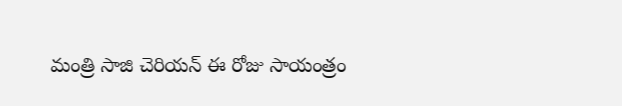మంత్రి సాజి చెరియన్ ఈ రోజు సాయంత్రం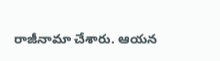రాజీనామా చేశారు. ఆయన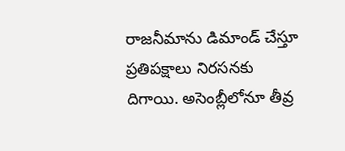రాజనీమాను డిమాండ్ చేస్తూ ప్రతిపక్షాలు నిరసనకు దిగాయి. అసెంబ్లీలోనూ తీవ్ర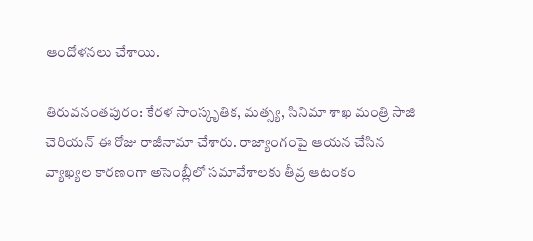ఆందోళనలు చేశాయి.

తిరువనంతపురం: కేరళ సాంస్కృతిక, మత్స్య, సినిమా శాఖ మంత్రి సాజి చెరియన్ ఈ రోజు రాజీనామా చేశారు. రాజ్యాంగంపై ఆయన చేసిన వ్యాఖ్యల కారణంగా అసెంబ్లీలో సమావేశాలకు తీవ్ర ఆటంకం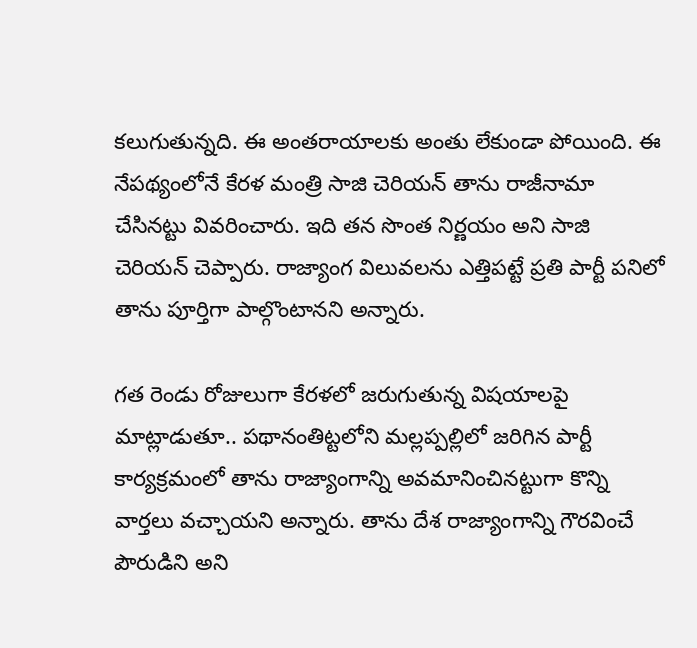కలుగుతున్నది. ఈ అంతరాయాలకు అంతు లేకుండా పోయింది. ఈ నేపథ్యంలోనే కేరళ మంత్రి సాజి చెరియన్ తాను రాజీనామా చేసినట్టు వివరించారు. ఇది తన సొంత నిర్ణయం అని సాజి చెరియన్ చెప్పారు. రాజ్యాంగ విలువలను ఎత్తిపట్టే ప్రతి పార్టీ పనిలో తాను పూర్తిగా పాల్గొంటానని అన్నారు.

గత రెండు రోజులుగా కేరళలో జరుగుతున్న విషయాలపై మాట్లాడుతూ.. పథానంతిట్టలోని మల్లప్పల్లిలో జరిగిన పార్టీ కార్యక్రమంలో తాను రాజ్యాంగాన్ని అవమానించినట్టుగా కొన్ని వార్తలు వచ్చాయని అన్నారు. తాను దేశ రాజ్యాంగాన్ని గౌరవించే పౌరుడిని అని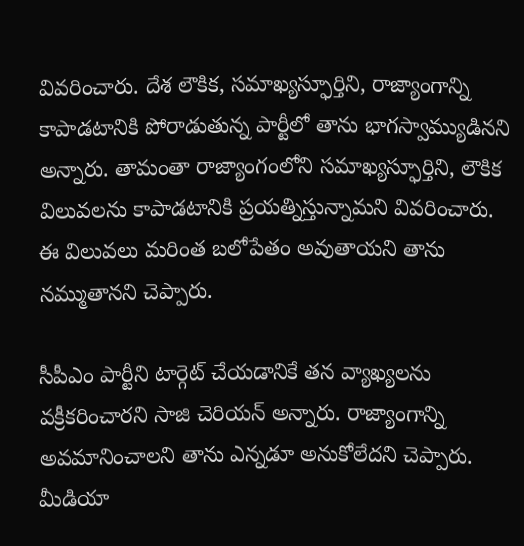వివరించారు. దేశ లౌకిక, సమాఖ్యస్ఫూర్తిని, రాజ్యాంగాన్ని కాపాడటానికి పోరాడుతున్న పార్టీలో తాను భాగస్వామ్యుడినని అన్నారు. తామంతా రాజ్యాంగంలోని సమాఖ్యస్ఫూర్తిని, లౌకిక విలువలను కాపాడటానికి ప్రయత్నిస్తున్నామని వివరించారు. ఈ విలువలు మరింత బలోపేతం అవుతాయని తాను నమ్ముతానని చెప్పారు.

సీపీఎం పార్టీని టార్గెట్ చేయడానికే తన వ్యాఖ్యలను వక్రీకరించారని సాజి చెరియన్ అన్నారు. రాజ్యాంగాన్ని అవమానించాలని తాను ఎన్నడూ అనుకోలేదని చెప్పారు. మీడియా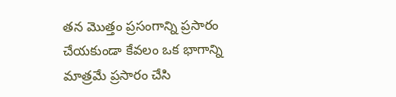తన మొత్తం ప్రసంగాన్ని ప్రసారం చేయకుండా కేవలం ఒక భాగాన్ని మాత్రమే ప్రసారం చేసి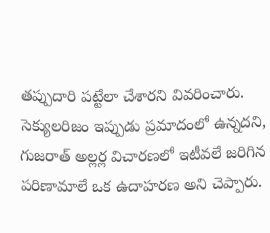తప్పుదారి పట్టేలా చేశారని వివరించారు. సెక్యులరిజం ఇప్పుడు ప్రమాదంలో ఉన్నదని, గుజరాత్ అల్లర్ల విచారణలో ఇటీవలే జరిగిన పరిణామాలే ఒక ఉదాహరణ అని చెప్పారు.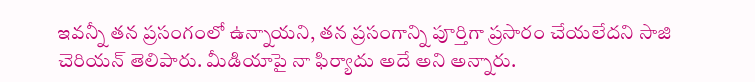ఇవన్నీ తన ప్రసంగంలో ఉన్నాయని, తన ప్రసంగాన్ని పూర్తిగా ప్రసారం చేయలేదని సాజి చెరియన్ తెలిపారు. మీడియాపై నా ఫిర్యాదు అదే అని అన్నారు.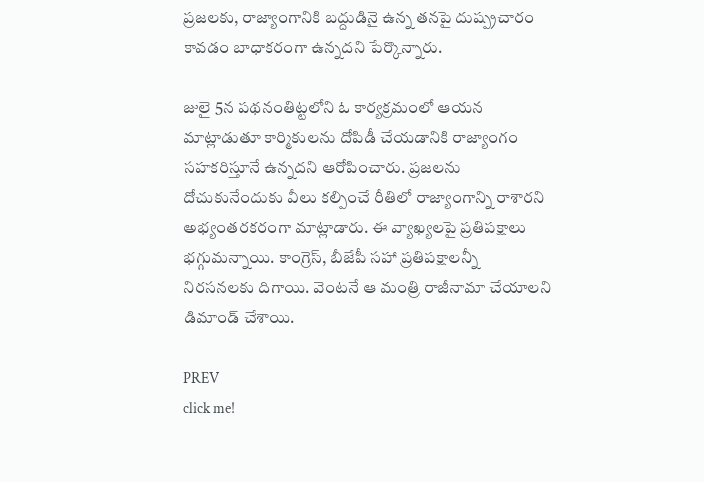ప్రజలకు, రాజ్యాంగానికి బద్దుడినై ఉన్న తనపై దుష్ప్రచారం కావడం బాధాకరంగా ఉన్నదని పేర్కొన్నారు.

జులై 5న పథనంతిట్టలోని ఓ కార్యక్రమంలో ఆయన మాట్లాడుతూ కార్మికులను దోపిడీ చేయడానికి రాజ్యాంగం సహకరిస్తూనే ఉన్నదని ఆరోపించారు. ప్రజలను దోచుకునేందుకు వీలు కల్పించే రీతిలో రాజ్యాంగాన్ని రాశారని అభ్యంతరకరంగా మాట్లాడారు. ఈ వ్యాఖ్యలపై ప్రతిపక్షాలు భగ్గుమన్నాయి. కాంగ్రెస్, బీజేపీ సహా ప్రతిపక్షాలన్నీ నిరసనలకు దిగాయి. వెంటనే ఆ మంత్రి రాజీనామా చేయాలని డిమాండ్ చేశాయి.

PREV
click me!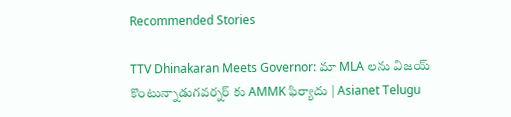Recommended Stories

TTV Dhinakaran Meets Governor: మా MLA లను విజయ్ కొంటున్నాడుగవర్నర్ కు AMMK ఫిర్యాదు | Asianet Telugu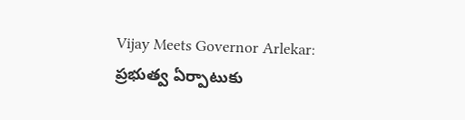Vijay Meets Governor Arlekar: ప్రభుత్వ ఏర్పాటుకు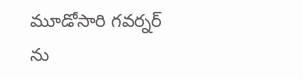మూడోసారి గవర్నర్ ను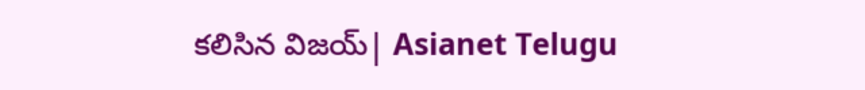కలిసిన విజయ్| Asianet Telugu